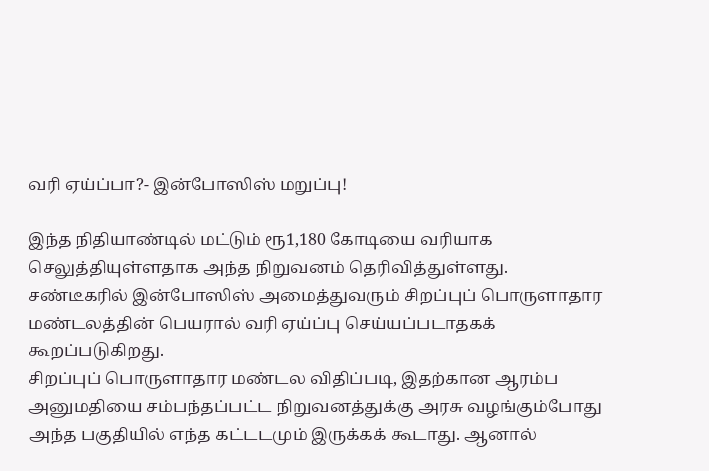வரி ஏய்ப்பா?- இன்போஸிஸ் மறுப்பு!

இந்த நிதியாண்டில் மட்டும் ரூ1,180 கோடியை வரியாக செலுத்தியுள்ளதாக அந்த நிறுவனம் தெரிவித்துள்ளது.
சண்டீகரில் இன்போஸிஸ் அமைத்துவரும் சிறப்புப் பொருளாதார மண்டலத்தின் பெயரால் வரி ஏய்ப்பு செய்யப்படாதகக் கூறப்படுகிறது.
சிறப்புப் பொருளாதார மண்டல விதிப்படி, இதற்கான ஆரம்ப அனுமதியை சம்பந்தப்பட்ட நிறுவனத்துக்கு அரசு வழங்கும்போது அந்த பகுதியில் எந்த கட்டடமும் இருக்கக் கூடாது. ஆனால்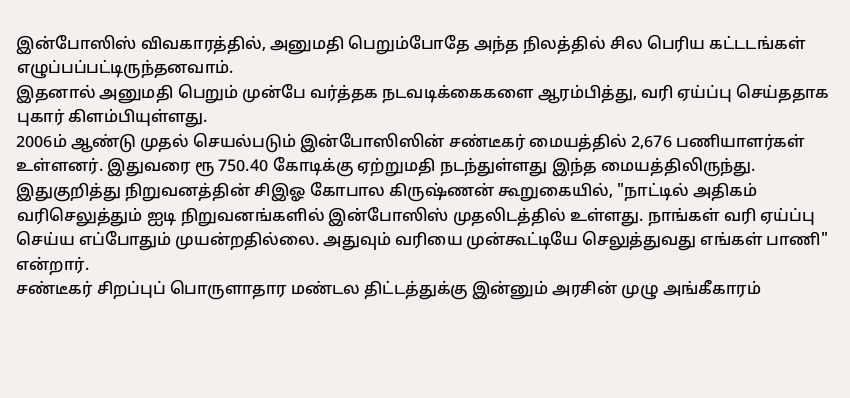இன்போஸிஸ் விவகாரத்தில், அனுமதி பெறும்போதே அந்த நிலத்தில் சில பெரிய கட்டடங்கள் எழுப்பப்பட்டிருந்தனவாம்.
இதனால் அனுமதி பெறும் முன்பே வர்த்தக நடவடிக்கைகளை ஆரம்பித்து, வரி ஏய்ப்பு செய்ததாக புகார் கிளம்பியுள்ளது.
2006ம் ஆண்டு முதல் செயல்படும் இன்போஸிஸின் சண்டீகர் மையத்தில் 2,676 பணியாளர்கள் உள்ளனர். இதுவரை ரூ 750.40 கோடிக்கு ஏற்றுமதி நடந்துள்ளது இந்த மையத்திலிருந்து.
இதுகுறித்து நிறுவனத்தின் சிஇஓ கோபால கிருஷ்ணன் கூறுகையில், "நாட்டில் அதிகம் வரிசெலுத்தும் ஐடி நிறுவனங்களில் இன்போஸிஸ் முதலிடத்தில் உள்ளது. நாங்கள் வரி ஏய்ப்பு செய்ய எப்போதும் முயன்றதில்லை. அதுவும் வரியை முன்கூட்டியே செலுத்துவது எங்கள் பாணி" என்றார்.
சண்டீகர் சிறப்புப் பொருளாதார மண்டல திட்டத்துக்கு இன்னும் அரசின் முழு அங்கீகாரம்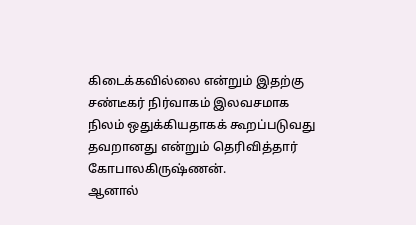கிடைக்கவில்லை என்றும் இதற்கு சண்டீகர் நிர்வாகம் இலவசமாக நிலம் ஒதுக்கியதாகக் கூறப்படுவது தவறானது என்றும் தெரிவித்தார் கோபாலகிருஷ்ணன்.
ஆனால்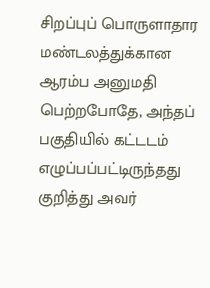சிறப்புப் பொருளாதார மண்டலத்துக்கான ஆரம்ப அனுமதி பெற்றபோதே, அந்தப் பகுதியில் கட்டடம் எழுப்பப்பட்டிருந்தது குறித்து அவர்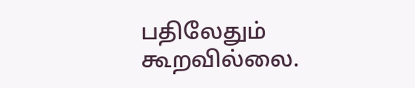பதிலேதும் கூறவில்லை.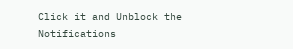Click it and Unblock the Notifications